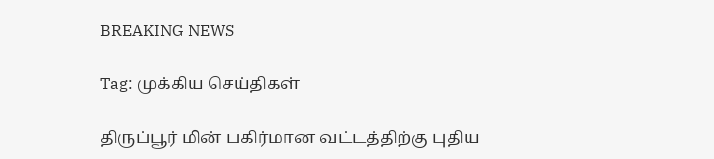BREAKING NEWS

Tag: முக்கிய செய்திகள்

திருப்பூர் மின் பகிர்மான வட்டத்திற்கு புதிய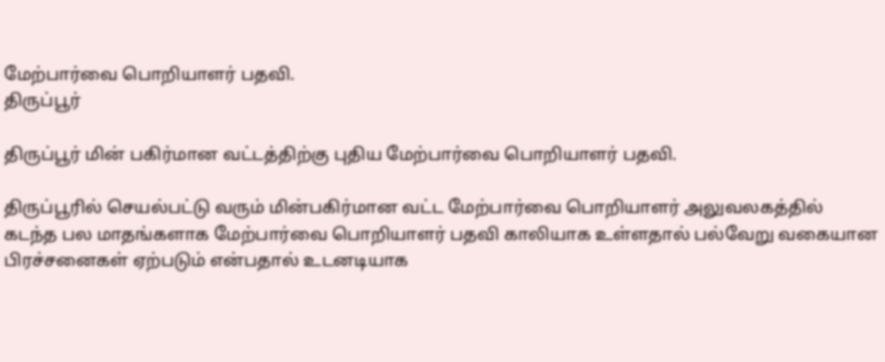மேற்பார்வை பொறியாளர் பதவி.
திருப்பூர்

திருப்பூர் மின் பகிர்மான வட்டத்திற்கு புதிய மேற்பார்வை பொறியாளர் பதவி.

திருப்பூரில் செயல்பட்டு வரும் மின்பகிர்மான வட்ட மேற்பார்வை பொறியாளர் அலுவலகத்தில் கடந்த பல மாதங்களாக மேற்பார்வை பொறியாளர் பதவி காலியாக உள்ளதால் பல்வேறு வகையான பிரச்சனைகள் ஏற்படும் என்பதால் உடனடியாக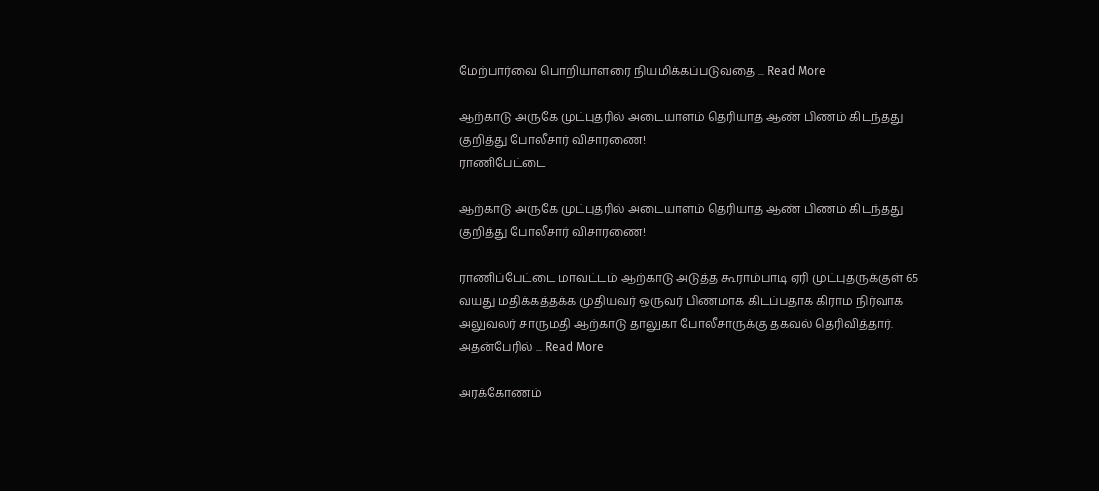மேற்பார்வை பொறியாளரை நியமிக்கப்படுவதை ... Read More

ஆற்காடு அருகே முட்புதரில் அடையாளம் தெரியாத ஆண் பிணம் கிடந்தது குறித்து போலீசார் விசாரணை!
ராணிபேட்டை

ஆற்காடு அருகே முட்புதரில் அடையாளம் தெரியாத ஆண் பிணம் கிடந்தது குறித்து போலீசார் விசாரணை!

ராணிப்பேட்டை மாவட்டம் ஆற்காடு அடுத்த கூராம்பாடி ஏரி முட்புதருக்குள் 65 வயது மதிக்கத்தக்க முதியவர் ஒருவர் பிணமாக கிடப்பதாக கிராம நிர்வாக அலுவலர் சாருமதி ஆற்காடு தாலுகா போலீசாருக்கு தகவல் தெரிவித்தார்.   அதன்பேரில் ... Read More

அரக்கோணம்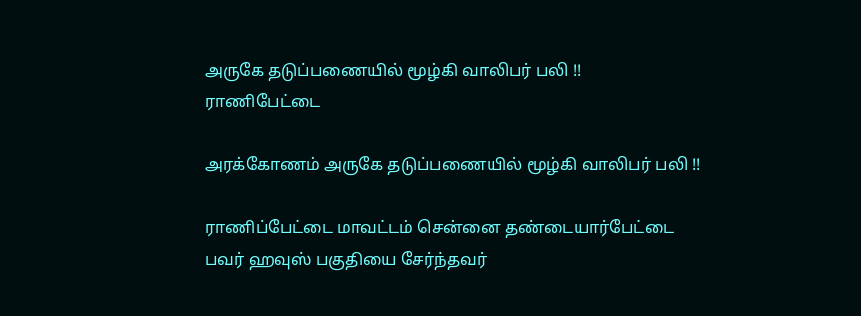அருகே தடுப்பணையில் மூழ்கி வாலிபர் பலி !!
ராணிபேட்டை

அரக்கோணம் அருகே தடுப்பணையில் மூழ்கி வாலிபர் பலி !!

ராணிப்பேட்டை மாவட்டம் சென்னை தண்டையார்பேட்டை பவர் ஹவுஸ் பகுதியை சேர்ந்தவர்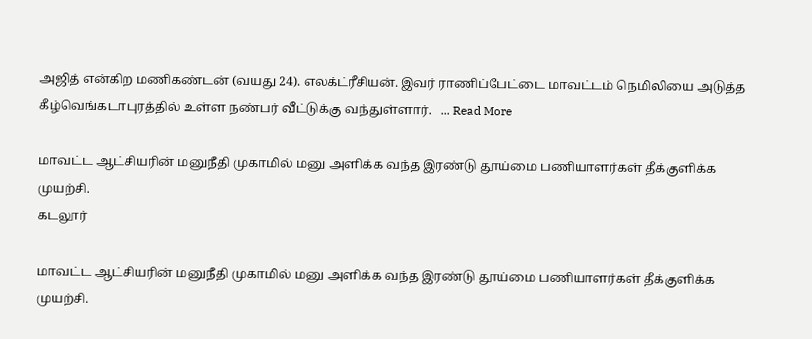அஜித் என்கிற மணிகண்டன் (வயது 24). எலக்ட்ரீசியன். இவர் ராணிப்பேட்டை மாவட்டம் நெமிலியை அடுத்த கீழ்வெங்கடாபுரத்தில் உள்ள நண்பர் வீட்டுக்கு வந்துள்ளார்.   ... Read More

மாவட்ட ஆட்சியரின் மனுநீதி முகாமில் மனு அளிக்க வந்த இரண்டு தூய்மை பணியாளர்கள் தீக்குளிக்க முயற்சி.
கடலூர்

மாவட்ட ஆட்சியரின் மனுநீதி முகாமில் மனு அளிக்க வந்த இரண்டு தூய்மை பணியாளர்கள் தீக்குளிக்க முயற்சி.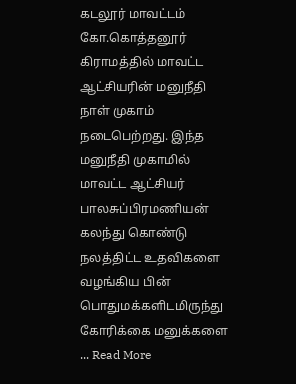கடலூர் மாவட்டம் கோ.கொத்தனூர் கிராமத்தில் மாவட்ட ஆட்சியரின் மனுநீதி நாள் முகாம் நடைபெற்றது. இந்த மனுநீதி முகாமில் மாவட்ட ஆட்சியர் பாலசுப்பிரமணியன் கலந்து கொண்டு நலத்திட்ட உதவிகளை வழங்கிய பின் பொதுமக்களிடமிருந்து கோரிக்கை மனுக்களை ... Read More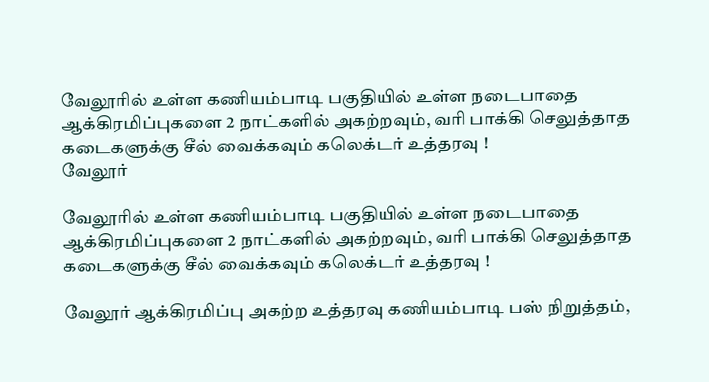வேலூரில் உள்ள கணியம்பாடி பகுதியில் உள்ள நடைபாதை ஆக்கிரமிப்புகளை 2 நாட்களில் அகற்றவும், வரி பாக்கி செலுத்தாத கடைகளுக்கு சீல் வைக்கவும் கலெக்டர் உத்தரவு !
வேலூர்

வேலூரில் உள்ள கணியம்பாடி பகுதியில் உள்ள நடைபாதை ஆக்கிரமிப்புகளை 2 நாட்களில் அகற்றவும், வரி பாக்கி செலுத்தாத கடைகளுக்கு சீல் வைக்கவும் கலெக்டர் உத்தரவு !

வேலூர் ஆக்கிரமிப்பு அகற்ற உத்தரவு கணியம்பாடி பஸ் நிறுத்தம்,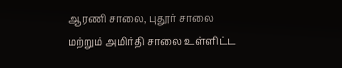ஆரணி சாலை, புதூர் சாலை மற்றும் அமிர்தி சாலை உள்ளிட்ட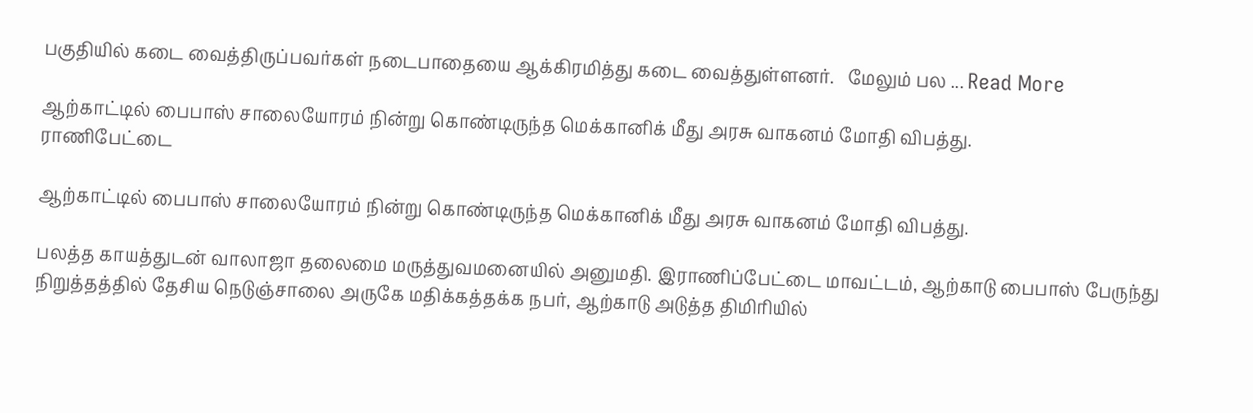பகுதியில் கடை வைத்திருப்பவர்கள் நடைபாதையை ஆக்கிரமித்து கடை வைத்துள்ளனர்.   மேலும் பல ... Read More

ஆற்காட்டில் பைபாஸ் சாலையோரம் நின்று கொண்டிருந்த மெக்கானிக் மீது அரசு வாகனம் மோதி விபத்து.
ராணிபேட்டை

ஆற்காட்டில் பைபாஸ் சாலையோரம் நின்று கொண்டிருந்த மெக்கானிக் மீது அரசு வாகனம் மோதி விபத்து.

பலத்த காயத்துடன் வாலாஜா தலைமை மருத்துவமனையில் அனுமதி. இராணிப்பேட்டை மாவட்டம், ஆற்காடு பைபாஸ் பேருந்து நிறுத்தத்தில் தேசிய நெடுஞ்சாலை அருகே மதிக்கத்தக்க நபர், ஆற்காடு அடுத்த திமிரியில்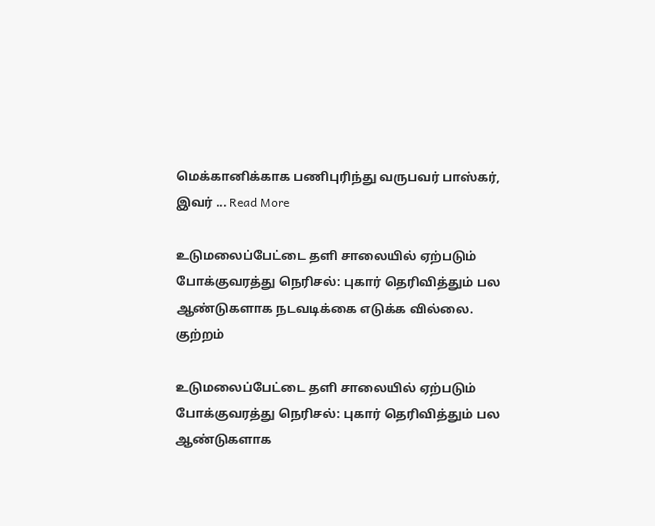மெக்கானிக்காக பணிபுரிந்து வருபவர் பாஸ்கர், இவர் ... Read More

உடுமலைப்பேட்டை தளி சாலையில் ஏற்படும் போக்குவரத்து நெரிசல்: புகார் தெரிவித்தும் பல ஆண்டுகளாக நடவடிக்கை எடுக்க வில்லை.
குற்றம்

உடுமலைப்பேட்டை தளி சாலையில் ஏற்படும் போக்குவரத்து நெரிசல்: புகார் தெரிவித்தும் பல ஆண்டுகளாக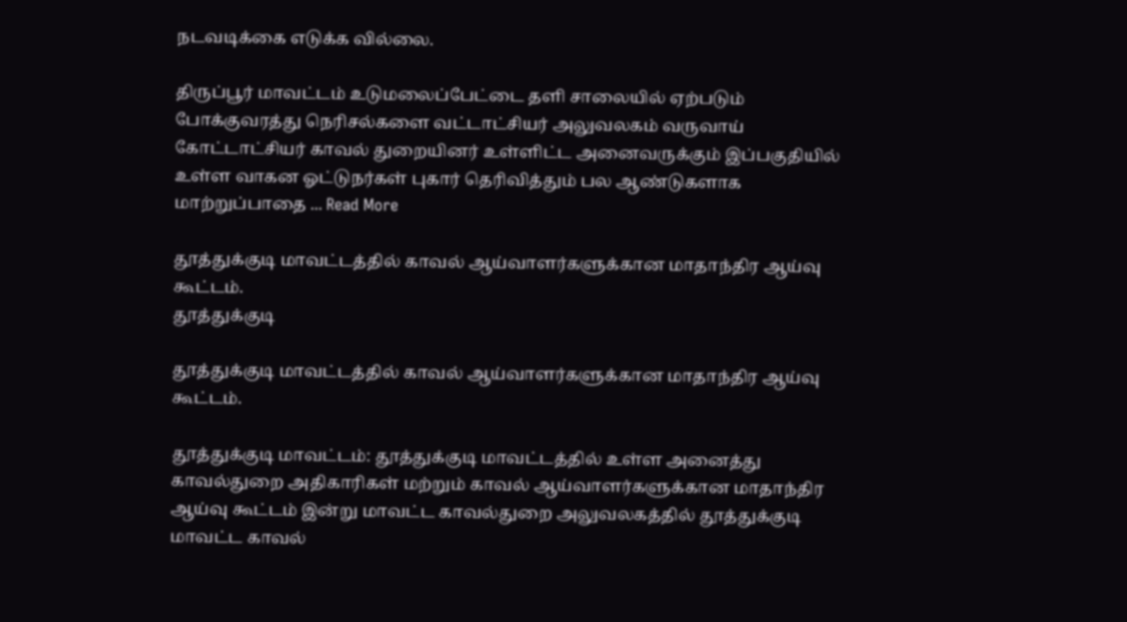நடவடிக்கை எடுக்க வில்லை.

திருப்பூர் மாவட்டம் உடுமலைப்பேட்டை தளி சாலையில் ஏற்படும் போக்குவரத்து நெரிசல்களை வட்டாட்சியர் அலுவலகம் வருவாய் கோட்டாட்சியர் காவல் துறையினர் உள்ளிட்ட அனைவருக்கும் இப்பகுதியில் உள்ள வாகன ஓட்டுநர்கள் புகார் தெரிவித்தும் பல ஆண்டுகளாக மாற்றுப்பாதை ... Read More

தூத்துக்குடி மாவட்டத்தில் காவல் ஆய்வாளர்களுக்கான மாதாந்திர ஆய்வு கூட்டம்.
தூத்துக்குடி

தூத்துக்குடி மாவட்டத்தில் காவல் ஆய்வாளர்களுக்கான மாதாந்திர ஆய்வு கூட்டம்.

தூத்துக்குடி மாவட்டம்: தூத்துக்குடி மாவட்டத்தில் உள்ள அனைத்து காவல்துறை அதிகாரிகள் மற்றும் காவல் ஆய்வாளர்களுக்கான மாதாந்திர ஆய்வு கூட்டம் இன்று மாவட்ட காவல்துறை அலுவலகத்தில் தூத்துக்குடி மாவட்ட காவல்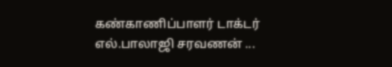கண்காணிப்பாளர் டாக்டர் எல்.பாலாஜி சரவணன் ...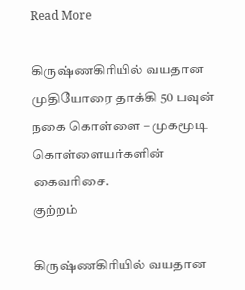Read More

கிருஷ்ணகிரியில் வயதான முதியோரை தாக்கி 50 பவுன் நகை கொள்ளை – முகமூடி கொள்ளையர்களின் கைவரிசை.
குற்றம்

கிருஷ்ணகிரியில் வயதான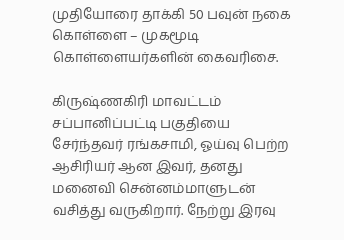முதியோரை தாக்கி 50 பவுன் நகை கொள்ளை – முகமூடி கொள்ளையர்களின் கைவரிசை.

கிருஷ்ணகிரி மாவட்டம் சப்பானிப்பட்டி பகுதியை சேர்ந்தவர் ரங்கசாமி, ஓய்வு பெற்ற ஆசிரியர் ஆன இவர், தனது மனைவி சென்னம்மாளுடன் வசித்து வருகிறார். நேற்று இரவு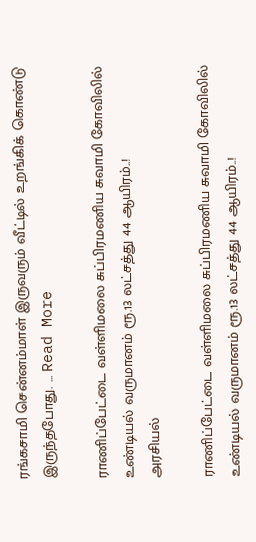ரங்கசாமி சென்னம்மாள் இருவரும் வீட்டில் உறங்கிக் கொண்டு இருந்தபோது. ... Read More

ராணிப்பேட்டை வள்ளிமலை சுப்பிரமணிய சுவாமி கோவிலில் உண்டியல் வருமானம் ரூ.13 லட்சத்து 44 ஆயிரம்..!
அரசியல்

ராணிப்பேட்டை வள்ளிமலை சுப்பிரமணிய சுவாமி கோவிலில் உண்டியல் வருமானம் ரூ.13 லட்சத்து 44 ஆயிரம்..!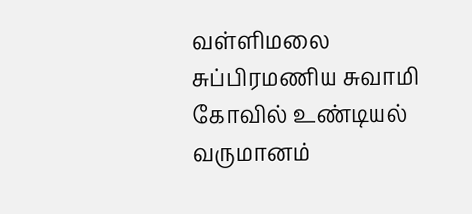வள்ளிமலை சுப்பிரமணிய சுவாமி கோவில் உண்டியல் வருமானம்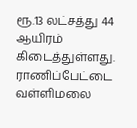ரூ.13 லட்சத்து 44 ஆயிரம் கிடைத்துள்ளது. ராணிப்பேட்டை வள்ளிமலை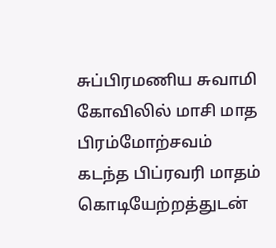சுப்பிரமணிய சுவாமி கோவிலில் மாசி மாத பிரம்மோற்சவம் கடந்த பிப்ரவரி மாதம் கொடியேற்றத்துடன்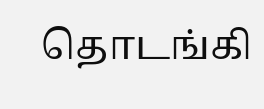தொடங்கி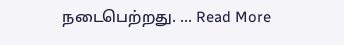நடைபெற்றது. ... Read More